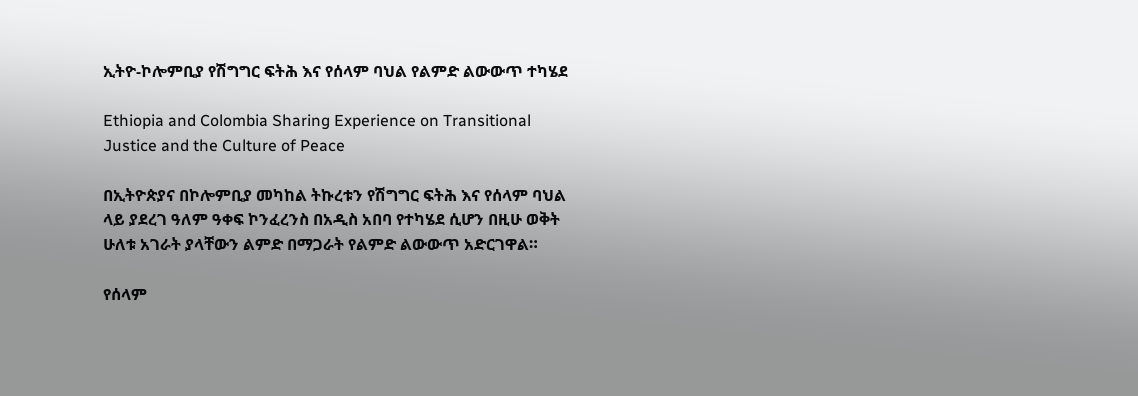ኢትዮ-ኮሎምቢያ የሽግግር ፍትሕ እና የሰላም ባህል የልምድ ልውውጥ ተካሄደ

Ethiopia and Colombia Sharing Experience on Transitional Justice and the Culture of Peace

በኢትዮጵያና በኮሎምቢያ መካከል ትኩረቱን የሽግግር ፍትሕ እና የሰላም ባህል ላይ ያደረገ ዓለም ዓቀፍ ኮንፈረንስ በአዲስ አበባ የተካሄደ ሲሆን በዚሁ ወቅት ሁለቱ አገራት ያላቸውን ልምድ በማጋራት የልምድ ልውውጥ አድርገዋል።

የሰላም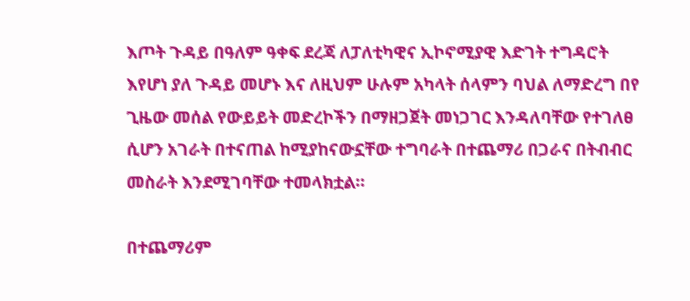እጦት ጉዳይ በዓለም ዓቀፍ ደረጃ ለፓለቲካዊና ኢኮኖሚያዊ እድገት ተግዳሮት እየሆነ ያለ ጉዳይ መሆኑ እና ለዚህም ሁሉም አካላት ሰላምን ባህል ለማድረግ በየ ጊዜው መሰል የውይይት መድረኮችን በማዘጋጀት መነጋገር እንዳለባቸው የተገለፀ ሲሆን አገራት በተናጠል ከሚያከናውኗቸው ተግባራት በተጨማሪ በጋራና በትብብር መስራት እንደሚገባቸው ተመላክቷል።

በተጨማሪም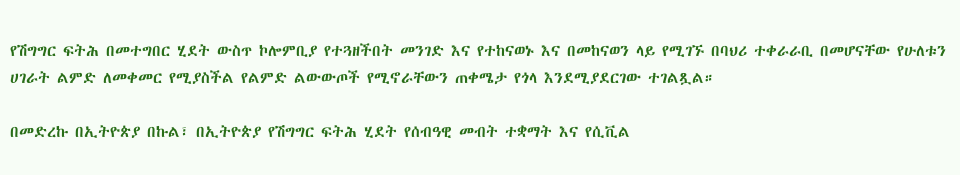የሽግግር ፍትሕ በመተግበር ሂደት ውስጥ ኮሎምቢያ የተጓዘችበት መንገድ እና የተከናወኑ እና በመከናወን ላይ የሚገኙ በባህሪ ተቀራራቢ በመሆናቸው የሁለቱን ሀገራት ልምድ ለመቀመር የሚያስችል የልምድ ልውውጦች የሚኖራቸውን ጠቀሜታ የጎላ እንደሚያደርገው ተገልጿል።

በመድረኩ በኢትዮጵያ በኩል፣ በኢትዮጵያ የሽግግር ፍትሕ ሂደት የሰብዓዊ መብት ተቋማት እና የሲቪል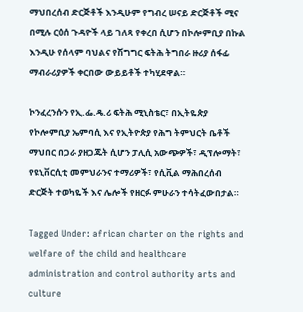ማህበረሰብ ድርጅቶች እንዲሁም የግብረ ሠናይ ድርጅቶች ሚና በሚሉ ርዕሰ ጉዳዮች ላይ ገለጻ የቀረበ ሲሆን በኮሎምቢያ በኩል እንዲሁ የሰላም ባህልና የሽግግር ፍትሕ ትግበራ ዙሪያ ሰፋፊ ማብራሪያዎች ቀርበው ውይይቶች ተካሂደዋል።

ኮንፈረንሱን የኢ.ፌ.ዴ.ሪ ፍትሕ ሚኒስቴር፣ በኢትዬጵያ የኮሎምቢያ ኤምባሲ እና የኢትዮጵያ የሕግ ትምህርት ቤቶች ማህበር በጋራ ያዘጋጁት ሲሆን ፓሊሲ አውጭዎች፣ ዲፕሎማት፣ የዩኒቨርሲቲ መምህራንና ተማሪዎች፣ የሲቪል ማሕበረሰብ ድርጅት ተወካዬች እና ሌሎች የዘርፉ ምሁራን ተሳትፈውበታል።

Tagged Under: african charter on the rights and welfare of the child and healthcare administration and control authority arts and culture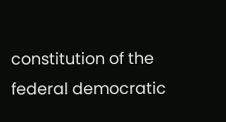constitution of the federal democratic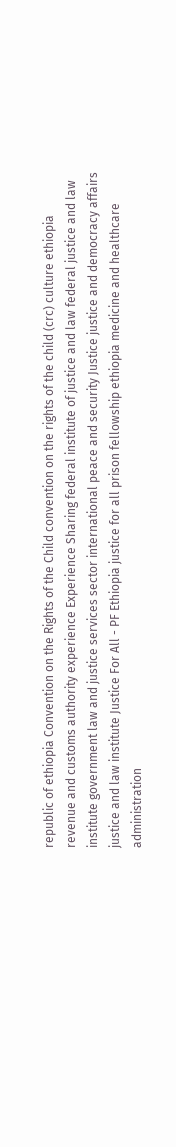republic of ethiopia Convention on the Rights of the Child convention on the rights of the child (crc) culture ethiopia revenue and customs authority experience Experience Sharing federal institute of justice and law federal justice and law institute government law and justice services sector international peace and security Justice justice and democracy affairs justice and law institute Justice For All - PF Ethiopia justice for all prison fellowship ethiopia medicine and healthcare administration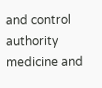and control authority medicine and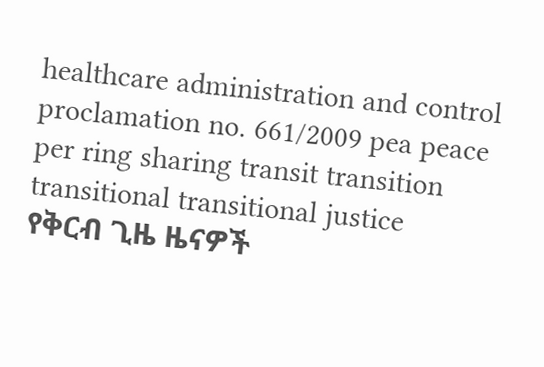healthcare administration and control proclamation no. 661/2009 pea peace per ring sharing transit transition transitional transitional justice
የቅርብ ጊዜ ዜናዎች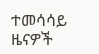ተመሳሳይ ዜናዎች